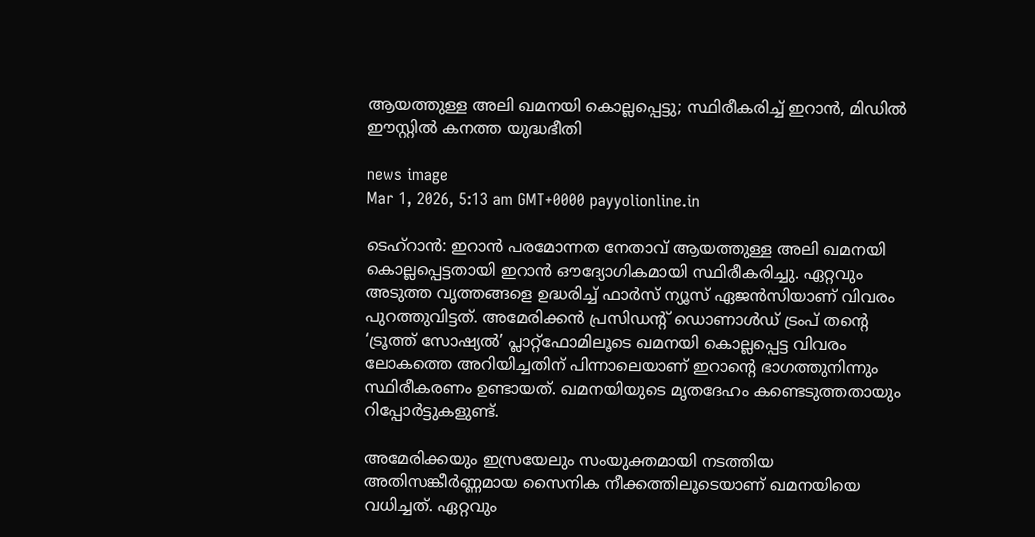ആയത്തുള്ള അലി ഖമനയി കൊല്ലപ്പെട്ടു; സ്ഥിരീകരിച്ച് ഇറാൻ, മിഡിൽ ഈസ്റ്റിൽ കനത്ത യുദ്ധഭീതി

news image
Mar 1, 2026, 5:13 am GMT+0000 payyolionline.in

ടെഹ്‌റാൻ: ഇറാൻ പരമോന്നത നേതാവ് ആയത്തുള്ള അലി ഖമനയി കൊല്ലപ്പെട്ടതായി ഇറാൻ ഔദ്യോഗികമായി സ്ഥിരീകരിച്ചു. ഏറ്റവും അടുത്ത വൃത്തങ്ങളെ ഉദ്ധരിച്ച് ഫാർസ് ന്യൂസ് ഏജൻസിയാണ് വിവരം പുറത്തുവിട്ടത്. അമേരിക്കൻ പ്രസിഡന്റ് ഡൊണാൾഡ് ട്രംപ് തന്റെ ‘ട്രൂത്ത് സോഷ്യൽ’ പ്ലാറ്റ്‌ഫോമിലൂടെ ഖമനയി കൊല്ലപ്പെട്ട വിവരം ലോകത്തെ അറിയിച്ചതിന് പിന്നാലെയാണ് ഇറാന്റെ ഭാഗത്തുനിന്നും സ്ഥിരീകരണം ഉണ്ടായത്. ഖമനയിയുടെ മൃതദേഹം കണ്ടെടുത്തതായും റിപ്പോർട്ടുകളുണ്ട്.

അമേരിക്കയും ഇസ്രയേലും സംയുക്തമായി നടത്തിയ അതിസങ്കീർണ്ണമായ സൈനിക നീക്കത്തിലൂടെയാണ് ഖമനയിയെ വധിച്ചത്. ഏറ്റവും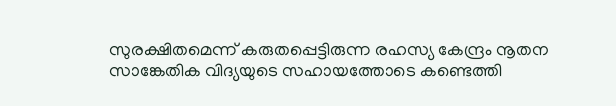സുരക്ഷിതമെന്ന് കരുതപ്പെട്ടിരുന്ന രഹസ്യ കേന്ദ്രം നൂതന സാങ്കേതിക വിദ്യയുടെ സഹായത്തോടെ കണ്ടെത്തി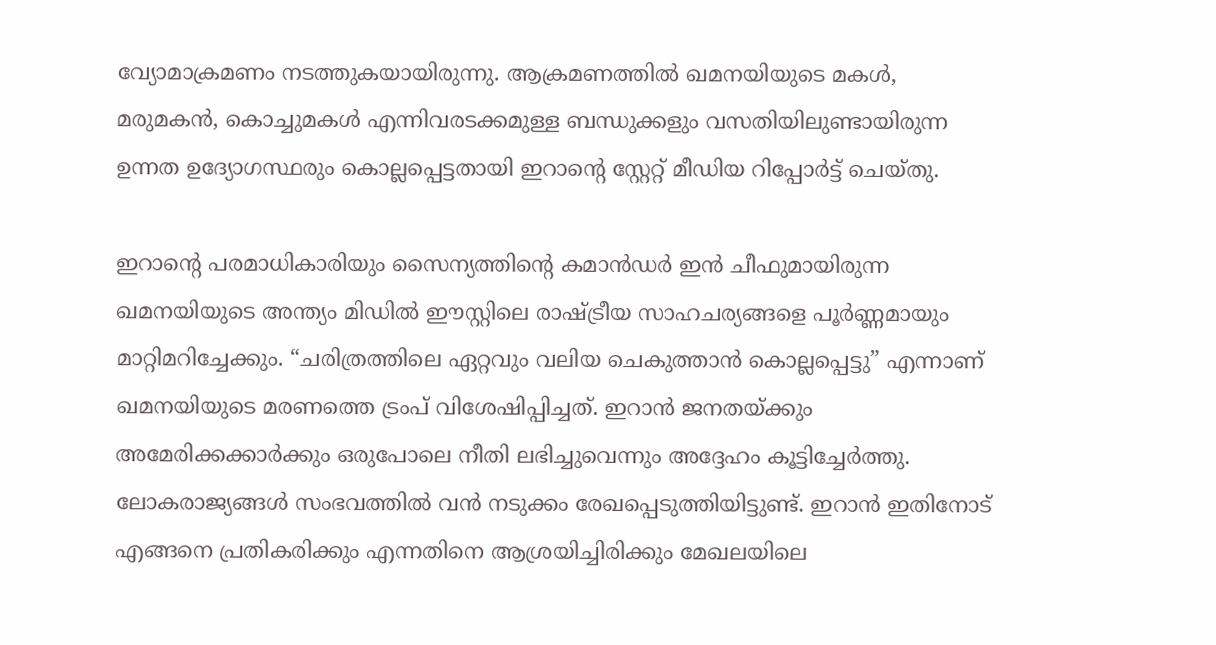വ്യോമാക്രമണം നടത്തുകയായിരുന്നു. ആക്രമണത്തിൽ ഖമനയിയുടെ മകൾ, മരുമകൻ, കൊച്ചുമകൾ എന്നിവരടക്കമുള്ള ബന്ധുക്കളും വസതിയിലുണ്ടായിരുന്ന ഉന്നത ഉദ്യോഗസ്ഥരും കൊല്ലപ്പെട്ടതായി ഇറാന്റെ സ്റ്റേറ്റ് മീഡിയ റിപ്പോർട്ട് ചെയ്തു.

ഇറാന്റെ പരമാധികാരിയും സൈന്യത്തിന്റെ കമാൻഡർ ഇൻ ചീഫുമായിരുന്ന ഖമനയിയുടെ അന്ത്യം മിഡിൽ ഈസ്റ്റിലെ രാഷ്ട്രീയ സാഹചര്യങ്ങളെ പൂർണ്ണമായും മാറ്റിമറിച്ചേക്കും. “ചരിത്രത്തിലെ ഏറ്റവും വലിയ ചെകുത്താൻ കൊല്ലപ്പെട്ടു” എന്നാണ് ഖമനയിയുടെ മരണത്തെ ട്രംപ് വിശേഷിപ്പിച്ചത്. ഇറാൻ ജനതയ്ക്കും അമേരിക്കക്കാർക്കും ഒരുപോലെ നീതി ലഭിച്ചുവെന്നും അദ്ദേഹം കൂട്ടിച്ചേർത്തു. ലോകരാജ്യങ്ങൾ സംഭവത്തിൽ വൻ നടുക്കം രേഖപ്പെടുത്തിയിട്ടുണ്ട്. ഇറാൻ ഇതിനോട് എങ്ങനെ പ്രതികരിക്കും എന്നതിനെ ആശ്രയിച്ചിരിക്കും മേഖലയിലെ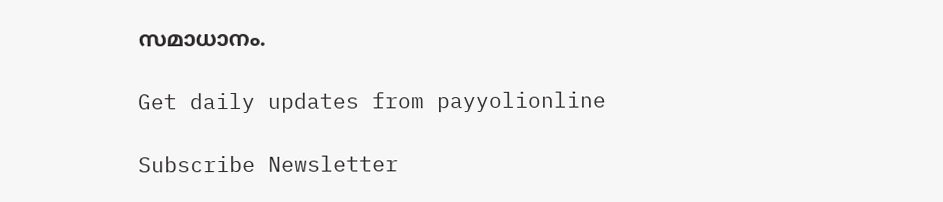സമാധാനം.

Get daily updates from payyolionline

Subscribe Newsletter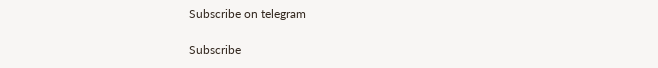Subscribe on telegram

Subscribe